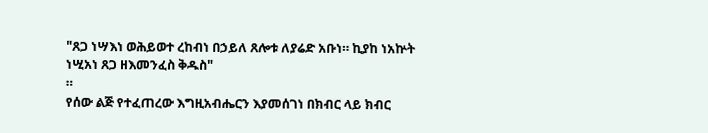"ጸጋ ነሣእነ ወሕይወተ ረከብነ በኃይለ ጸሎቱ ለያሬድ አቡነ። ኪያከ ነአኵት ነሢአነ ጸጋ ዘእመንፈስ ቅዱስ"
።
የሰው ልጅ የተፈጠረው እግዚአብሔርን እያመሰገነ በክብር ላይ ክብር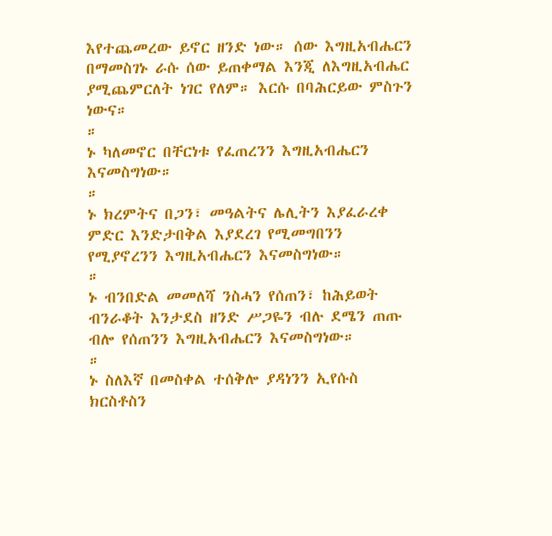እየተጨመረው ይኖር ዘንድ ነው። ሰው እግዚአብሔርን በማመስገኑ ራሱ ሰው ይጠቀማል እንጂ ለእግዚአብሔር ያሚጨምርለት ነገር የለም። እርሱ በባሕርይው ምስጉን ነውና።
።
ኑ ካለመኖር በቸርነቱ የፈጠረንን እግዚአብሔርን እናመስግነው።
።
ኑ ክረምትና በጋን፣ መዓልትና ሌሊትን እያፈራረቀ ምድር እንድታበቅል እያደረገ የሚመግበንን የሚያኖረንን እግዚአብሔርን እናመስግነው።
።
ኑ ብንበድል መመለሻ ንስሓን የሰጠን፣ ከሕይወት ብንራቆት እንታደስ ዘንድ ሥጋዬን ብሉ ደሜን ጠጡ ብሎ የሰጠንን እግዚአብሔርን እናመስግነው።
።
ኑ ስለእኛ በመስቀል ተሰቅሎ ያዳነንን ኢየሱስ ክርስቶስን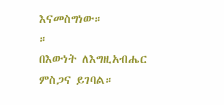እናመስግነው።
።
በእውነት ለእግዚአብሔር ምስጋና ይገባል።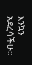እንኳን አደረሳችሁ።